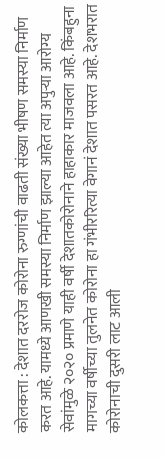कोलकत्ता : देशात दररोज कोरोना रुग्णांची वाढती संख्या भीषण समस्या निर्माण करत आहे. यामध्ये आणखी समस्या निर्माण झाल्या आहेत त्या अपुऱ्या आरोग्य सेवांमुळे २०२० प्रमाणे याही वर्षी देशातकोरोनाने हाहाकार माजवला आहे. किंबहुना मागच्या वर्षीच्या तुलनेत कोरोना हा गंभीररित्या वेगानं देशात पसरत आहे. देशभरात कोरोनाची दुसरी लाट आली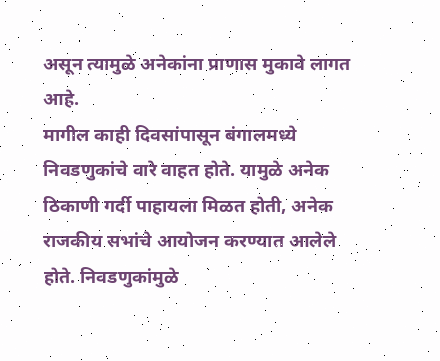असून त्यामुळे अनेकांना प्राणास मुकावे लागत आहे.
मागील काही दिवसांपासून बंगालमध्ये निवडणुकांचे वारे वाहत होते. यामुळे अनेक ठिकाणी गर्दी पाहायला मिळत होती, अनेक राजकीय सभांचे आयोजन करण्यात आलेले होते. निवडणुकांमुळे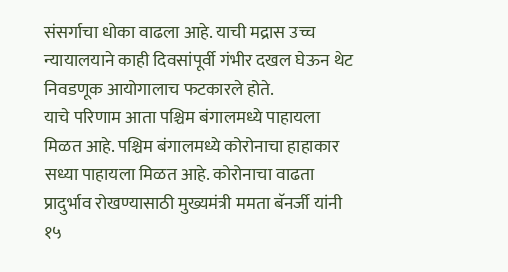संसर्गाचा धोका वाढला आहे. याची मद्रास उच्च न्यायालयाने काही दिवसांपूर्वी गंभीर दखल घेऊन थेट निवडणूक आयोगालाच फटकारले होते.
याचे परिणाम आता पश्चिम बंगालमध्ये पाहायला मिळत आहे. पश्चिम बंगालमध्ये कोरोनाचा हाहाकार सध्या पाहायला मिळत आहे. कोरोनाचा वाढता प्रादुर्भाव रोखण्यासाठी मुख्यमंत्री ममता बॅनर्जी यांनी १५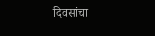दिवसांचा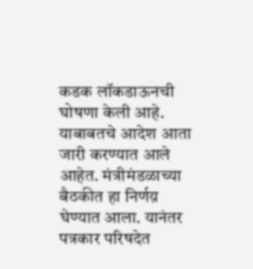कडक लॉकडाऊनची घोषणा केली आहे. याबाबतचे आदेश आता जारी करण्यात आले आहेत. मंत्रीमंडळाच्या बैठकीत हा निर्णय़ घेण्यात आला. यानंतर पत्रकार परिषदेत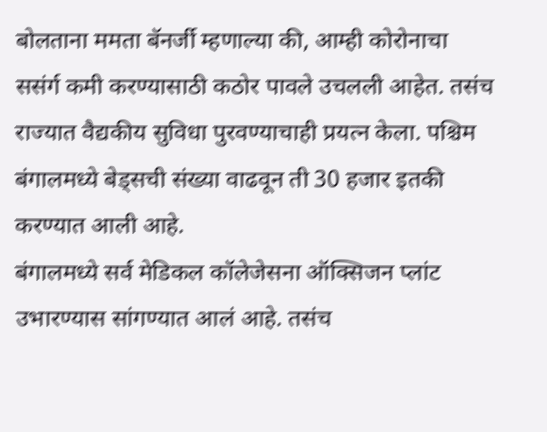बोलताना ममता बॅनर्जी म्हणाल्या की, आम्ही कोरोनाचा ससंर्ग कमी करण्यासाठी कठोर पावले उचलली आहेत. तसंच राज्यात वैद्यकीय सुविधा पुरवण्याचाही प्रयत्न केला. पश्चिम बंगालमध्ये बेड्सची संख्या वाढवून ती 30 हजार इतकी करण्यात आली आहे.
बंगालमध्ये सर्व मेडिकल कॉलेजेसना ऑक्सिजन प्लांट उभारण्यास सांगण्यात आलं आहे. तसंच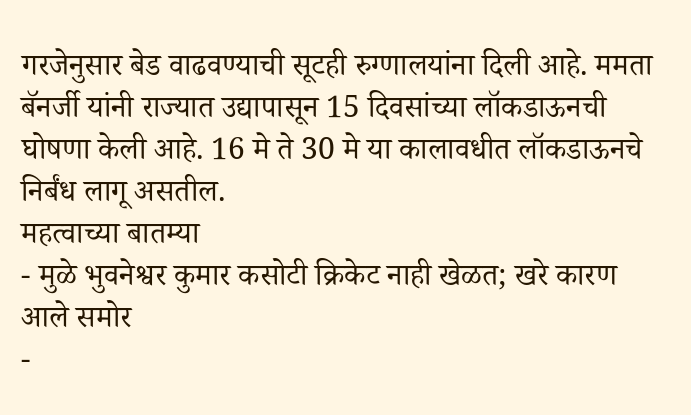गरजेनुसार बेड वाढवण्याची सूटही रुग्णालयांना दिली आहे. ममता बॅनर्जी यांनी राज्यात उद्यापासून 15 दिवसांच्या लॉकडाऊनची घोषणा केली आहे. 16 मे ते 30 मे या कालावधीत लॉकडाऊनचे निर्बंध लागू असतील.
महत्वाच्या बातम्या
- मुळे भुवनेश्वर कुमार कसोटी क्रिकेट नाही खेळत; खरे कारण आले समोर
-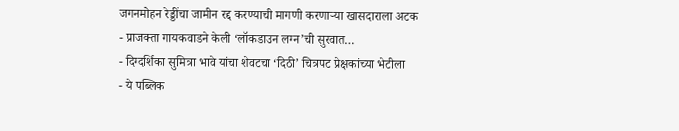जगनमोहन रेड्डींचा जामीन रद्द करण्याची मागणी करणाऱ्या खासदाराला अटक
- प्राजक्ता गायकवाडने केली ‘लॉकडाउन लग्न’ची सुरवात…
- दिग्दर्शिका सुमित्रा भावे यांचा शेवटचा ‘दिठी’ चित्रपट प्रेक्षकांच्या भेटीला
- ये पब्लिक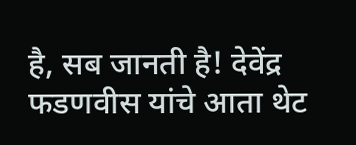है, सब जानती है! देवेंद्र फडणवीस यांचे आता थेट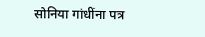सोनिया गांधींना पत्र